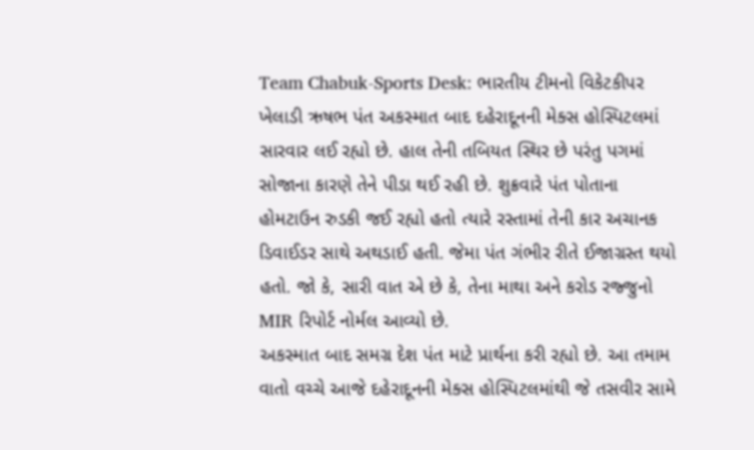Team Chabuk-Sports Desk: ભારતીય ટીમનો વિકેટકીપર ખેલાડી ઋષભ પંત અકસ્માત બાદ દહેરાદૂનની મેક્સ હોસ્પિટલમાં સારવાર લઈ રહ્યો છે. હાલ તેની તબિયત સ્થિર છે પરંતુ પગમાં સોજાના કારણે તેને પીડા થઈ રહી છે. શુક્રવારે પંત પોતાના હોમટાઉન રુડકી જઈ રહ્યો હતો ત્યારે રસ્તામાં તેની કાર અચાનક ડિવાઈડર સાથે અથડાઈ હતી. જેમા પંત ગંભીર રીતે ઈજાગ્રસ્ત થયો હતો. જો કે, સારી વાત એ છે કે, તેના માથા અને કરોડ રજ્જુનો MIR રિપોર્ટ નોર્મલ આવ્યો છે.
અકસ્માત બાદ સમગ્ર દેશ પંત માટે પ્રાર્થના કરી રહ્યો છે. આ તમામ વાતો વચ્ચે આજે દહેરાદૂનની મેક્સ હોસ્પિટલમાંથી જે તસવીર સામે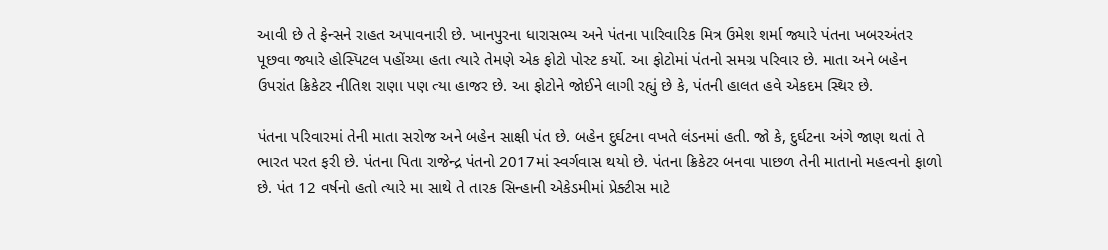આવી છે તે ફેન્સને રાહત અપાવનારી છે. ખાનપુરના ધારાસભ્ય અને પંતના પારિવારિક મિત્ર ઉમેશ શર્મા જ્યારે પંતના ખબરઅંતર પૂછવા જ્યારે હોસ્પિટલ પહોંચ્યા હતા ત્યારે તેમણે એક ફોટો પોસ્ટ કર્યો. આ ફોટોમાં પંતનો સમગ્ર પરિવાર છે. માતા અને બહેન ઉપરાંત ક્રિકેટર નીતિશ રાણા પણ ત્યા હાજર છે. આ ફોટોને જોઈને લાગી રહ્યું છે કે, પંતની હાલત હવે એકદમ સ્થિર છે.

પંતના પરિવારમાં તેની માતા સરોજ અને બહેન સાક્ષી પંત છે. બહેન દુર્ઘટના વખતે લંડનમાં હતી. જો કે, દુર્ઘટના અંગે જાણ થતાં તે ભારત પરત ફરી છે. પંતના પિતા રાજેન્દ્ર પંતનો 2017માં સ્વર્ગવાસ થયો છે. પંતના ક્રિકેટર બનવા પાછળ તેની માતાનો મહત્વનો ફાળો છે. પંત 12 વર્ષનો હતો ત્યારે મા સાથે તે તારક સિન્હાની એકેડમીમાં પ્રેક્ટીસ માટે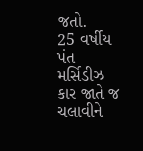જતો.
25 વર્ષીય પંત મર્સિડીઝ કાર જાતે જ ચલાવીને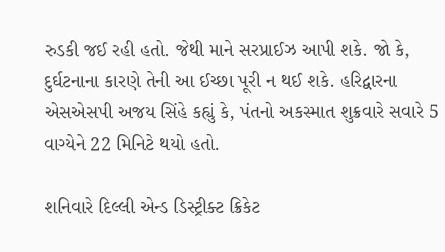રુડકી જઈ રહી હતો. જેથી માને સરપ્રાઈઝ આપી શકે. જો કે, દુર્ઘટનાના કારણે તેની આ ઈચ્છા પૂરી ન થઈ શકે. હરિદ્વારના એસએસપી અજય સિંહે કહ્યું કે, પંતનો અકસ્માત શુક્રવારે સવારે 5 વાગ્યેને 22 મિનિટે થયો હતો.

શનિવારે દિલ્લી એન્ડ ડિસ્ટ્રીક્ટ ક્રિકેટ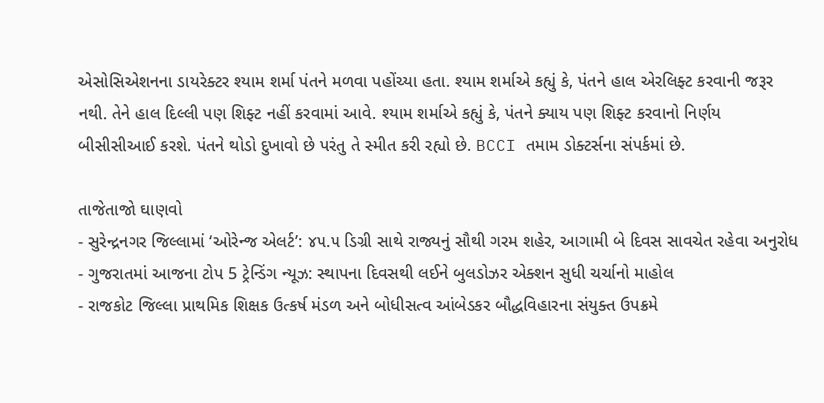એસોસિએશનના ડાયરેક્ટર શ્યામ શર્મા પંતને મળવા પહોંચ્યા હતા. શ્યામ શર્માએ કહ્યું કે, પંતને હાલ એરલિફ્ટ કરવાની જરૂર નથી. તેને હાલ દિલ્લી પણ શિફ્ટ નહીં કરવામાં આવે. શ્યામ શર્માએ કહ્યું કે, પંતને ક્યાય પણ શિફ્ટ કરવાનો નિર્ણય બીસીસીઆઈ કરશે. પંતને થોડો દુખાવો છે પરંતુ તે સ્મીત કરી રહ્યો છે. BCCI તમામ ડોક્ટર્સના સંપર્કમાં છે.

તાજેતાજો ઘાણવો
- સુરેન્દ્રનગર જિલ્લામાં ‘ઓરેન્જ એલર્ટ’: ૪૫.૫ ડિગ્રી સાથે રાજ્યનું સૌથી ગરમ શહેર, આગામી બે દિવસ સાવચેત રહેવા અનુરોધ
- ગુજરાતમાં આજના ટોપ 5 ટ્રેન્ડિંગ ન્યૂઝ: સ્થાપના દિવસથી લઈને બુલડોઝર એક્શન સુધી ચર્ચાનો માહોલ
- રાજકોટ જિલ્લા પ્રાથમિક શિક્ષક ઉત્કર્ષ મંડળ અને બોધીસત્વ આંબેડકર બૌદ્ધવિહારના સંયુક્ત ઉપક્રમે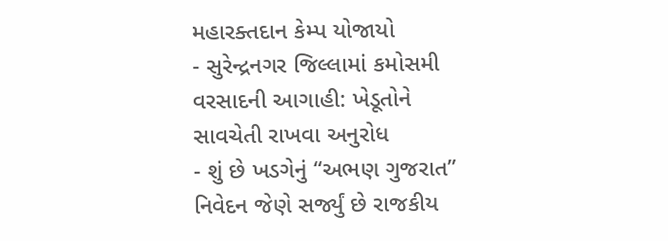મહારક્તદાન કેમ્પ યોજાયો
- સુરેન્દ્રનગર જિલ્લામાં કમોસમી વરસાદની આગાહી: ખેડૂતોને સાવચેતી રાખવા અનુરોધ
- શું છે ખડગેનું “અભણ ગુજરાત” નિવેદન જેણે સર્જ્યું છે રાજકીય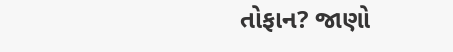તોફાન? જાણો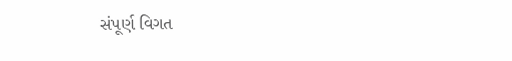સંપૂર્ણ વિગત